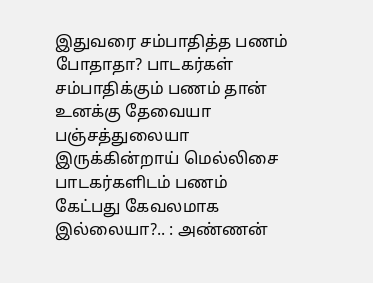இதுவரை சம்பாதித்த பணம் போதாதா? பாடகர்கள் சம்பாதிக்கும் பணம் தான் உனக்கு தேவையா
பஞ்சத்துலையா இருக்கின்றாய் மெல்லிசை பாடகர்களிடம் பணம் கேட்பது கேவலமாக இல்லையா?.. : அண்ணன்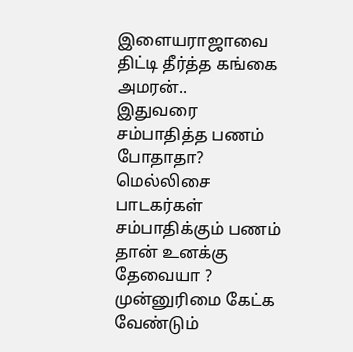இளையராஜாவை திட்டி தீர்த்த கங்கை அமரன்..
இதுவரை சம்பாதித்த பணம் போதாதா? மெல்லிசை பாடகர்கள் சம்பாதிக்கும் பணம் தான் உனக்கு தேவையா ? முன்னுரிமை கேட்க வேண்டும்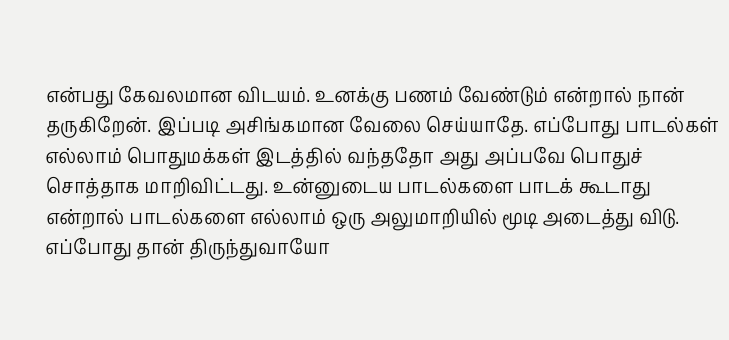என்பது கேவலமான விடயம். உனக்கு பணம் வேண்டும் என்றால் நான் தருகிறேன். இப்படி அசிங்கமான வேலை செய்யாதே. எப்போது பாடல்கள் எல்லாம் பொதுமக்கள் இடத்தில் வந்ததோ அது அப்பவே பொதுச் சொத்தாக மாறிவிட்டது. உன்னுடைய பாடல்களை பாடக் கூடாது என்றால் பாடல்களை எல்லாம் ஒரு அலுமாறியில் மூடி அடைத்து விடு. எப்போது தான் திருந்துவாயோ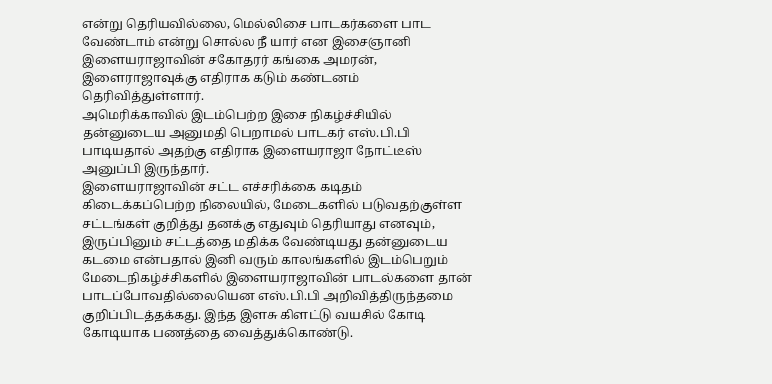என்று தெரியவில்லை, மெல்லிசை பாடகர்களை பாட வேண்டாம் என்று சொல்ல நீ யார் என இசைஞானி இளையராஜாவின் சகோதரர் கங்கை அமரன், இளைராஜாவுக்கு எதிராக கடும் கண்டனம் தெரிவித்துள்ளார்.
அமெரிக்காவில் இடம்பெற்ற இசை நிகழ்ச்சியில் தன்னுடைய அனுமதி பெறாமல் பாடகர் எஸ்.பி.பி பாடியதால் அதற்கு எதிராக இளையராஜா நோட்டீஸ் அனுப்பி இருந்தார்.
இளையராஜாவின் சட்ட எச்சரிக்கை கடிதம் கிடைக்கப்பெற்ற நிலையில், மேடைகளில் படுவதற்குள்ள சட்டங்கள் குறித்து தனக்கு எதுவும் தெரியாது எனவும், இருப்பினும் சட்டத்தை மதிக்க வேண்டியது தன்னுடைய கடமை என்பதால் இனி வரும் காலங்களில் இடம்பெறும் மேடைநிகழ்ச்சிகளில் இளையராஜாவின் பாடல்களை தான் பாடப்போவதில்லையென எஸ்.பி.பி அறிவித்திருந்தமை குறிப்பிடத்தக்கது. இந்த இளசு கிளட்டு வயசில் கோடி கோடியாக பணத்தை வைத்துக்கொண்டு.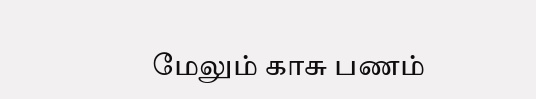மேலும் காசு பணம்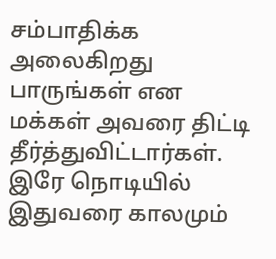சம்பாதிக்க அலைகிறது பாருங்கள் என மக்கள் அவரை திட்டி தீர்த்துவிட்டார்கள். இரே நொடியில் இதுவரை காலமும்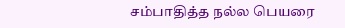சம்பாதித்த நல்ல பெயரை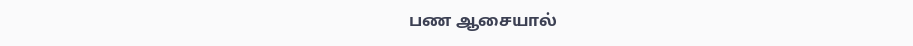பண ஆசையால்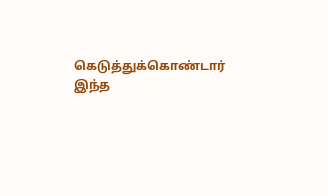கெடுத்துக்கொண்டார் இந்த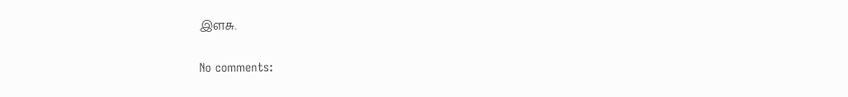இளசு.

No comments: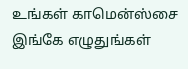உங்கள் காமென்ஸ்சை இங்கே எழுதுங்கள்